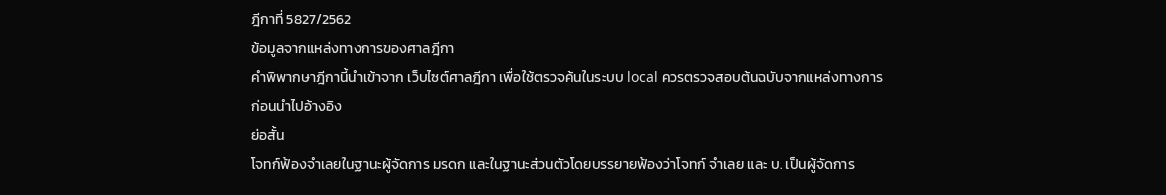ฎีกาที่ 5827/2562
ข้อมูลจากแหล่งทางการของศาลฎีกา
คำพิพากษาฎีกานี้นำเข้าจาก เว็บไซต์ศาลฎีกา เพื่อใช้ตรวจค้นในระบบ local ควรตรวจสอบต้นฉบับจากแหล่งทางการก่อนนำไปอ้างอิง
ย่อสั้น
โจทก์ฟ้องจำเลยในฐานะผู้จัดการ มรดก และในฐานะส่วนตัวโดยบรรยายฟ้องว่าโจทก์ จำเลย และ บ. เป็นผู้จัดการ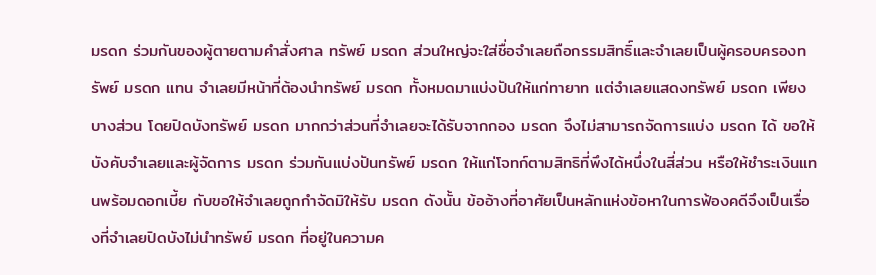มรดก ร่วมกันของผู้ตายตามคำสั่งศาล ทรัพย์ มรดก ส่วนใหญ่จะใส่ชื่อจำเลยถือกรรมสิทธิ์และจำเลยเป็นผู้ครอบครองทรัพย์ มรดก แทน จำเลยมีหน้าที่ต้องนำทรัพย์ มรดก ทั้งหมดมาแบ่งปันให้แก่ทายาท แต่จำเลยแสดงทรัพย์ มรดก เพียงบางส่วน โดยปิดบังทรัพย์ มรดก มากกว่าส่วนที่จำเลยจะได้รับจากกอง มรดก จึงไม่สามารถจัดการแบ่ง มรดก ได้ ขอให้บังคับจำเลยและผู้จัดการ มรดก ร่วมกันแบ่งปันทรัพย์ มรดก ให้แก่โจทก์ตามสิทธิที่พึงได้หนึ่งในสี่ส่วน หรือให้ชำระเงินแทนพร้อมดอกเบี้ย กับขอให้จำเลยถูกกำจัดมิให้รับ มรดก ดังนั้น ข้ออ้างที่อาศัยเป็นหลักแห่งข้อหาในการฟ้องคดีจึงเป็นเรื่องที่จำเลยปิดบังไม่นำทรัพย์ มรดก ที่อยู่ในความค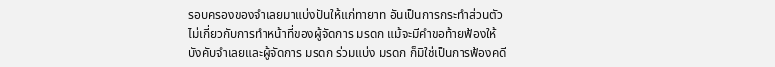รอบครองของจำเลยมาแบ่งปันให้แก่ทายาท อันเป็นการกระทำส่วนตัว ไม่เกี่ยวกับการทำหน้าที่ของผู้จัดการ มรดก แม้จะมีคำขอท้ายฟ้องให้บังคับจำเลยและผู้จัดการ มรดก ร่วมแบ่ง มรดก ก็มิใช่เป็นการฟ้องคดี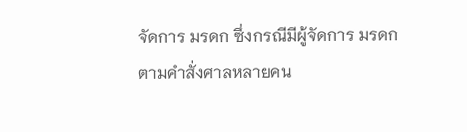จัดการ มรดก ซึ่งกรณีมีผู้จัดการ มรดก ตามคำสั่งศาลหลายคน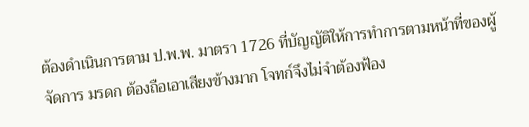ต้องดำเนินการตาม ป.พ.พ. มาตรา 1726 ที่บัญญัติให้การทำการตามหน้าที่ของผู้จัดการ มรดก ต้องถือเอาเสียงข้างมาก โจทก์จึงไม่จำต้องฟ้อง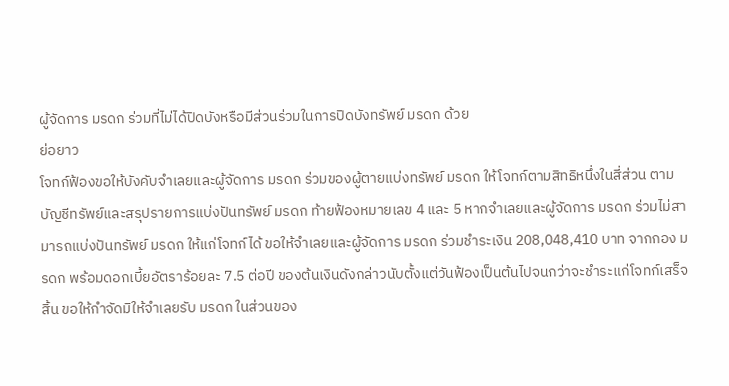ผู้จัดการ มรดก ร่วมที่ไม่ได้ปิดบังหรือมีส่วนร่วมในการปิดบังทรัพย์ มรดก ด้วย
ย่อยาว
โจทก์ฟ้องขอให้บังคับจำเลยและผู้จัดการ มรดก ร่วมของผู้ตายแบ่งทรัพย์ มรดก ให้โจทก์ตามสิทธิหนึ่งในสี่ส่วน ตามบัญชีทรัพย์และสรุปรายการแบ่งปันทรัพย์ มรดก ท้ายฟ้องหมายเลข 4 และ 5 หากจำเลยและผู้จัดการ มรดก ร่วมไม่สามารถแบ่งปันทรัพย์ มรดก ให้แก่โจทก์ได้ ขอให้จำเลยและผู้จัดการ มรดก ร่วมชำระเงิน 208,048,410 บาท จากกอง มรดก พร้อมดอกเบี้ยอัตราร้อยละ 7.5 ต่อปี ของต้นเงินดังกล่าวนับตั้งแต่วันฟ้องเป็นต้นไปจนกว่าจะชำระแก่โจทก์เสร็จสิ้น ขอให้กำจัดมิให้จำเลยรับ มรดก ในส่วนของ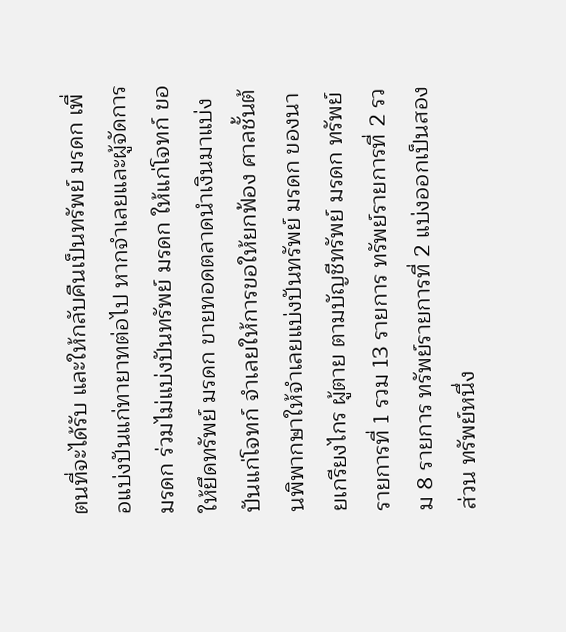ตนที่จะได้รับ และให้กลับคืนเป็นทรัพย์ มรดก เพื่อแบ่งปันแก่ทายาทต่อไป หากจำเลยและผู้จัดการ มรดก ร่วมไม่แบ่งปันทรัพย์ มรดก ให้แก่โจทก์ ขอให้ยึดทรัพย์ มรดก ขายทอดตลาดนำเงินมาแบ่งปันแก่โจทก์ จำเลยให้การขอให้ยกฟ้อง ศาลชั้นต้นพิพากษาให้จำเลยแบ่งปันทรัพย์ มรดก ของนายเกรียงไกร ผู้ตาย ตามบัญชีทรัพย์ มรดก ทรัพย์รายการที่ 1 รวม 13 รายการ ทรัพย์รายการที่ 2 รวม 8 รายการ ทรัพย์รายการที่ 2 แบ่งออกเป็นสองส่วน ทรัพย์หนึ่ง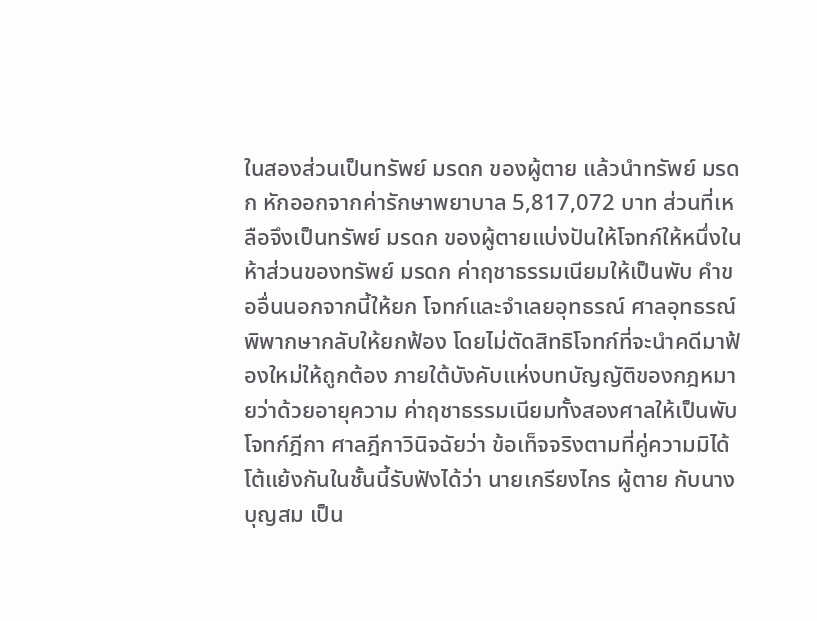ในสองส่วนเป็นทรัพย์ มรดก ของผู้ตาย แล้วนำทรัพย์ มรดก หักออกจากค่ารักษาพยาบาล 5,817,072 บาท ส่วนที่เหลือจึงเป็นทรัพย์ มรดก ของผู้ตายแบ่งปันให้โจทก์ให้หนึ่งในห้าส่วนของทรัพย์ มรดก ค่าฤชาธรรมเนียมให้เป็นพับ คำขออื่นนอกจากนี้ให้ยก โจทก์และจำเลยอุทธรณ์ ศาลอุทธรณ์พิพากษากลับให้ยกฟ้อง โดยไม่ตัดสิทธิโจทก์ที่จะนำคดีมาฟ้องใหม่ให้ถูกต้อง ภายใต้บังคับแห่งบทบัญญัติของกฎหมายว่าด้วยอายุความ ค่าฤชาธรรมเนียมทั้งสองศาลให้เป็นพับ โจทก์ฎีกา ศาลฎีกาวินิจฉัยว่า ข้อเท็จจริงตามที่คู่ความมิได้โต้แย้งกันในชั้นนี้รับฟังได้ว่า นายเกรียงไกร ผู้ตาย กับนางบุญสม เป็น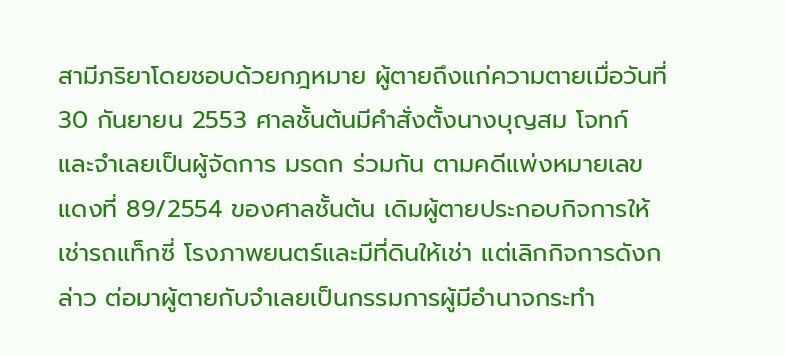สามีภริยาโดยชอบด้วยกฎหมาย ผู้ตายถึงแก่ความตายเมื่อวันที่ 30 กันยายน 2553 ศาลชั้นต้นมีคำสั่งตั้งนางบุญสม โจทก์ และจำเลยเป็นผู้จัดการ มรดก ร่วมกัน ตามคดีแพ่งหมายเลขแดงที่ 89/2554 ของศาลชั้นต้น เดิมผู้ตายประกอบกิจการให้เช่ารถแท็กซี่ โรงภาพยนตร์และมีที่ดินให้เช่า แต่เลิกกิจการดังกล่าว ต่อมาผู้ตายกับจำเลยเป็นกรรมการผู้มีอำนาจกระทำ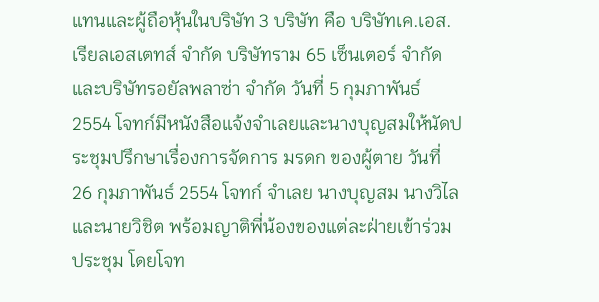แทนและผู้ถือหุ้นในบริษัท 3 บริษัท คือ บริษัทเค.เอส. เรียลเอสเตทส์ จำกัด บริษัทราม 65 เซ็นเตอร์ จำกัด และบริษัทรอยัลพลาซ่า จำกัด วันที่ 5 กุมภาพันธ์ 2554 โจทก์มีหนังสือแจ้งจำเลยและนางบุญสมให้นัดประชุมปรึกษาเรื่องการจัดการ มรดก ของผู้ตาย วันที่ 26 กุมภาพันธ์ 2554 โจทก์ จำเลย นางบุญสม นางวิไล และนายวิชิต พร้อมญาติพี่น้องของแต่ละฝ่ายเข้าร่วมประชุม โดยโจท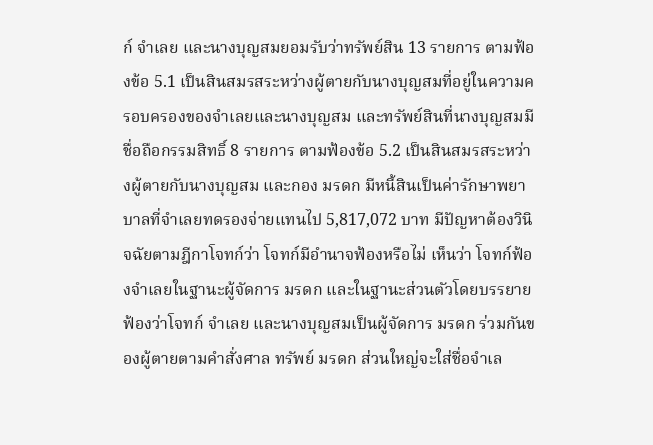ก์ จำเลย และนางบุญสมยอมรับว่าทรัพย์สิน 13 รายการ ตามฟ้องข้อ 5.1 เป็นสินสมรสระหว่างผู้ตายกับนางบุญสมที่อยู่ในความครอบครองของจำเลยและนางบุญสม และทรัพย์สินที่นางบุญสมมีชื่อถือกรรมสิทธิ์ 8 รายการ ตามฟ้องข้อ 5.2 เป็นสินสมรสระหว่างผู้ตายกับนางบุญสม และกอง มรดก มีหนี้สินเป็นค่ารักษาพยาบาลที่จำเลยทดรองจ่ายแทนไป 5,817,072 บาท มีปัญหาต้องวินิจฉัยตามฎีกาโจทก์ว่า โจทก์มีอำนาจฟ้องหรือไม่ เห็นว่า โจทก์ฟ้องจำเลยในฐานะผู้จัดการ มรดก และในฐานะส่วนตัวโดยบรรยายฟ้องว่าโจทก์ จำเลย และนางบุญสมเป็นผู้จัดการ มรดก ร่วมกันของผู้ตายตามคำสั่งศาล ทรัพย์ มรดก ส่วนใหญ่จะใส่ชื่อจำเล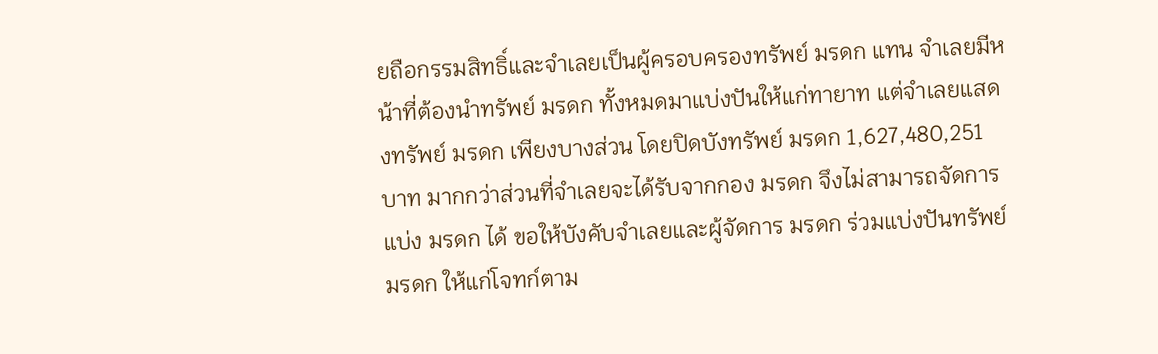ยถือกรรมสิทธิ์และจำเลยเป็นผู้ครอบครองทรัพย์ มรดก แทน จำเลยมีหน้าที่ต้องนำทรัพย์ มรดก ทั้งหมดมาแบ่งปันให้แก่ทายาท แต่จำเลยแสดงทรัพย์ มรดก เพียงบางส่วน โดยปิดบังทรัพย์ มรดก 1,627,480,251 บาท มากกว่าส่วนที่จำเลยจะได้รับจากกอง มรดก จึงไม่สามารถจัดการแบ่ง มรดก ได้ ขอให้บังคับจำเลยและผู้จัดการ มรดก ร่วมแบ่งปันทรัพย์ มรดก ให้แก่โจทก์ตาม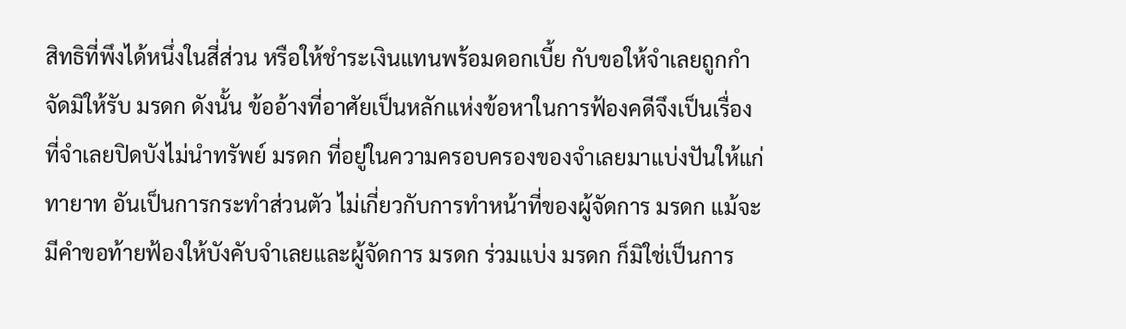สิทธิที่พึงได้หนึ่งในสี่ส่วน หรือให้ชำระเงินแทนพร้อมดอกเบี้ย กับขอให้จำเลยถูกกำจัดมิให้รับ มรดก ดังนั้น ข้ออ้างที่อาศัยเป็นหลักแห่งข้อหาในการฟ้องคดีจึงเป็นเรื่องที่จำเลยปิดบังไม่นำทรัพย์ มรดก ที่อยู่ในความครอบครองของจำเลยมาแบ่งปันให้แก่ทายาท อันเป็นการกระทำส่วนตัว ไม่เกี่ยวกับการทำหน้าที่ของผู้จัดการ มรดก แม้จะมีคำขอท้ายฟ้องให้บังคับจำเลยและผู้จัดการ มรดก ร่วมแบ่ง มรดก ก็มิใช่เป็นการ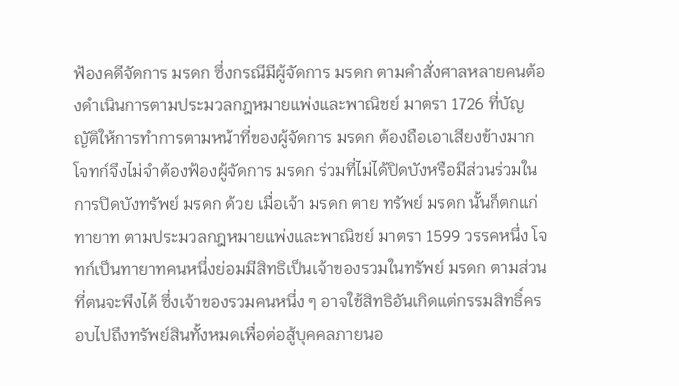ฟ้องคดีจัดการ มรดก ซึ่งกรณีมีผู้จัดการ มรดก ตามคำสั่งศาลหลายคนต้องดำเนินการตามประมวลกฎหมายแพ่งและพาณิชย์ มาตรา 1726 ที่บัญญัติให้การทำการตามหน้าที่ของผู้จัดการ มรดก ต้องถือเอาเสียงข้างมาก โจทก์จึงไม่จำต้องฟ้องผู้จัดการ มรดก ร่วมที่ไม่ได้ปิดบังหรือมีส่วนร่วมในการปิดบังทรัพย์ มรดก ด้วย เมื่อเจ้า มรดก ตาย ทรัพย์ มรดก นั้นก็ตกแก่ทายาท ตามประมวลกฎหมายแพ่งและพาณิชย์ มาตรา 1599 วรรคหนึ่ง โจทก์เป็นทายาทคนหนึ่งย่อมมีสิทธิเป็นเจ้าของรวมในทรัพย์ มรดก ตามส่วนที่ตนจะพึงได้ ซึ่งเจ้าของรวมคนหนึ่ง ๆ อาจใช้สิทธิอันเกิดแต่กรรมสิทธิ์ครอบไปถึงทรัพย์สินทั้งหมดเพื่อต่อสู้บุคคลภายนอ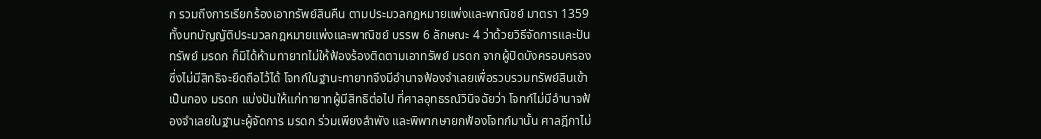ก รวมถึงการเรียกร้องเอาทรัพย์สินคืน ตามประมวลกฎหมายแพ่งและพาณิชย์ มาตรา 1359 ทั้งบทบัญญัติประมวลกฎหมายแพ่งและพาณิชย์ บรรพ 6 ลักษณะ 4 ว่าด้วยวิธีจัดการและปันทรัพย์ มรดก ก็มิได้ห้ามทายาทไม่ให้ฟ้องร้องติดตามเอาทรัพย์ มรดก จากผู้ปิดบังครอบครองซึ่งไม่มีสิทธิจะยึดถือไว้ได้ โจทก์ในฐานะทายาทจึงมีอำนาจฟ้องจำเลยเพื่อรวบรวมทรัพย์สินเข้าเป็นกอง มรดก แบ่งปันให้แก่ทายาทผู้มีสิทธิต่อไป ที่ศาลอุทธรณ์วินิจฉัยว่า โจทก์ไม่มีอำนาจฟ้องจำเลยในฐานะผู้จัดการ มรดก ร่วมเพียงลำพัง และพิพากษายกฟ้องโจทก์มานั้น ศาลฎีกาไม่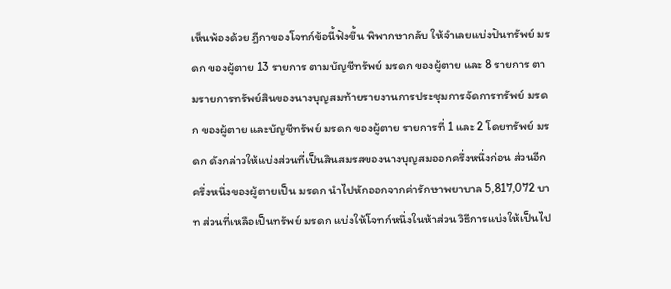เห็นพ้องด้วย ฎีกาของโจทก์ข้อนี้ฟังขึ้น พิพากษากลับ ให้จำเลยแบ่งปันทรัพย์ มรดก ของผู้ตาย 13 รายการ ตามบัญชีทรัพย์ มรดก ของผู้ตาย และ 8 รายการ ตามรายการทรัพย์สินของนางบุญสมท้ายรายงานการประชุมการจัดการทรัพย์ มรดก ของผู้ตาย และบัญชีทรัพย์ มรดก ของผู้ตาย รายการที่ 1 และ 2 โดยทรัพย์ มรดก ดังกล่าวให้แบ่งส่วนที่เป็นสินสมรสของนางบุญสมออกครึ่งหนึ่งก่อน ส่วนอีกครึ่งหนึ่งของผู้ตายเป็น มรดก นำไปหักออกจากค่ารักษาพยาบาล 5,817,072 บาท ส่วนที่เหลือเป็นทรัพย์ มรดก แบ่งให้โจทก์หนึ่งในห้าส่วน วิธีการแบ่งให้เป็นไป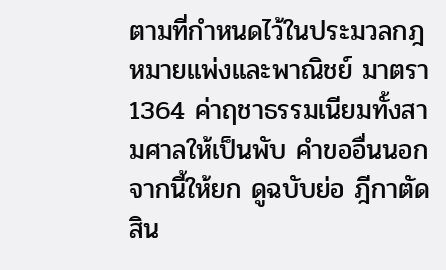ตามที่กำหนดไว้ในประมวลกฎหมายแพ่งและพาณิชย์ มาตรา 1364 ค่าฤชาธรรมเนียมทั้งสามศาลให้เป็นพับ คำขออื่นนอกจากนี้ให้ยก ดูฉบับย่อ ฎีกาตัดสิน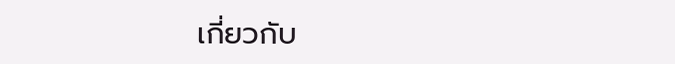เกี่ยวกับ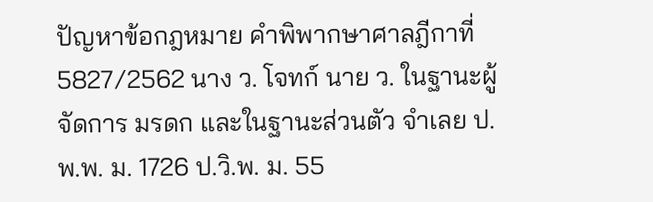ปัญหาข้อกฎหมาย คำพิพากษาศาลฎีกาที่ 5827/2562 นาง ว. โจทก์ นาย ว. ในฐานะผู้จัดการ มรดก และในฐานะส่วนตัว จำเลย ป.พ.พ. ม. 1726 ป.วิ.พ. ม. 55